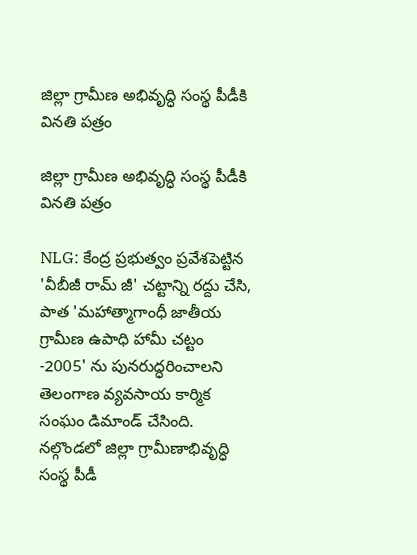జిల్లా గ్రామీణ అభివృద్ధి సంస్థ పీడీకి వినతి పత్రం

జిల్లా గ్రామీణ అభివృద్ధి సంస్థ పీడీకి వినతి పత్రం

NLG: కేంద్ర ప్రభుత్వం ప్రవేశపెట్టిన 'వీబీజీ రామ్ జీ' చట్టాన్ని రద్దు చేసి, పాత 'మహాత్మాగాంధీ జాతీయ గ్రామీణ ఉపాధి హామీ చట్టం -2005' ను పునరుద్ధరించాలని తెలంగాణ వ్యవసాయ కార్మిక సంఘం డిమాండ్ చేసింది. నల్గొండలో జిల్లా గ్రామీణాభివృద్ధి సంస్థ పీడీ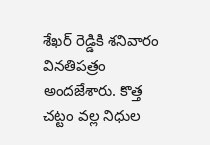శేఖర్ రెడ్డికి శనివారం వినతిపత్రం అందజేశారు. కొత్త చట్టం వల్ల నిధుల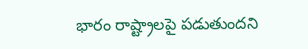భారం రాష్ట్రాలపై పడుతుందని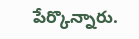పేర్కొన్నారు.